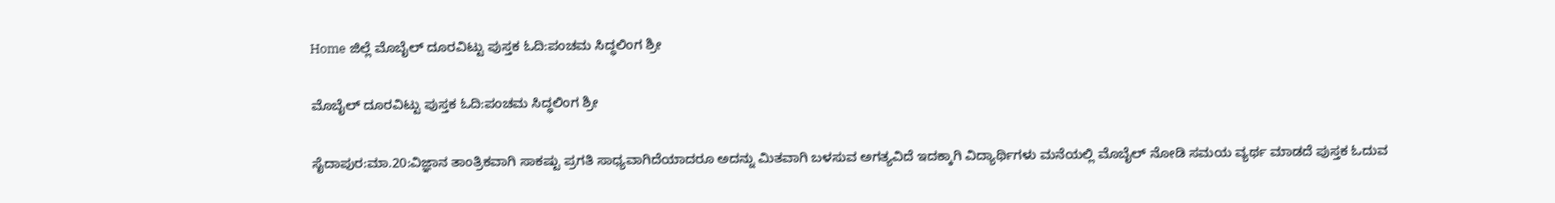Home ಜಿಲ್ಲೆ ಮೊಬೈಲ್ ದೂರವಿಟ್ಟು ಪುಸ್ತಕ ಓದಿ:ಪಂಚಮ ಸಿದ್ಧಲಿಂಗ ಶ್ರೀ

ಮೊಬೈಲ್ ದೂರವಿಟ್ಟು ಪುಸ್ತಕ ಓದಿ:ಪಂಚಮ ಸಿದ್ಧಲಿಂಗ ಶ್ರೀ

ಸೈದಾಪುರ:ಮಾ.20:ವಿಜ್ಞಾನ ತಾಂತ್ರಿಕವಾಗಿ ಸಾಕಷ್ಟು ಪ್ರಗತಿ ಸಾಧ್ಯವಾಗಿದೆಯಾದರೂ ಅದನ್ನು ಮಿತವಾಗಿ ಬಳಸುವ ಅಗತ್ಯವಿದೆ ಇದಕ್ಕಾಗಿ ವಿದ್ಯಾರ್ಥಿಗಳು ಮನೆಯಲ್ಲಿ ಮೊಬೈಲ್ ನೋಡಿ ಸಮಯ ವ್ಯರ್ಥ ಮಾಡದೆ ಪುಸ್ತಕ ಓದುವ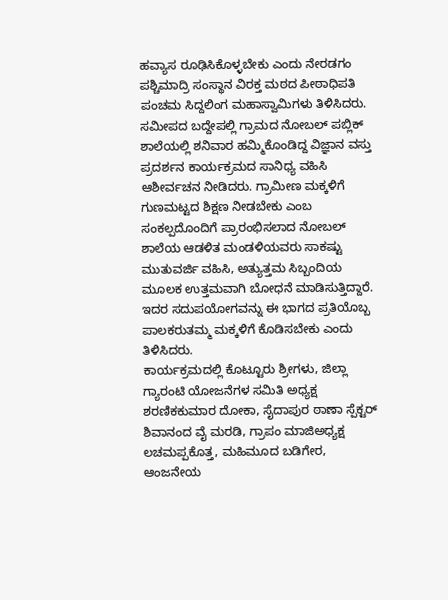ಹವ್ಯಾಸ ರೂಢಿಸಿಕೊಳ್ಳಬೇಕು ಎಂದು ನೇರಡಗಂ ಪಶ್ಚಿಮಾದ್ರಿ ಸಂಸ್ಥಾನ ವಿರಕ್ತ ಮಠದ ಪೀಠಾಧಿಪತಿ ಪಂಚಮ ಸಿದ್ದಲಿಂಗ ಮಹಾಸ್ವಾಮಿಗಳು ತಿಳಿಸಿದರು.
ಸಮೀಪದ ಬದ್ದೇಪಲ್ಲಿ ಗ್ರಾಮದ ನೋಬಲ್ ಪಬ್ಲಿಕ್ ಶಾಲೆಯಲ್ಲಿ ಶನಿವಾರ ಹಮ್ಮಿಕೊಂಡಿದ್ದ ವಿಜ್ಞಾನ ವಸ್ತು ಪ್ರದರ್ಶನ ಕಾರ್ಯಕ್ರಮದ ಸಾನಿಧ್ಯ ವಹಿಸಿ ಆಶೀರ್ವಚನ ನೀಡಿದರು. ಗ್ರಾಮೀಣ ಮಕ್ಕಳಿಗೆ ಗುಣಮಟ್ಟದ ಶಿಕ್ಷಣ ನೀಡಬೇಕು ಎಂಬ ಸಂಕಲ್ಪದೊಂದಿಗೆ ಪ್ರಾರಂಭಿಸಲಾದ ನೋಬಲ್ ಶಾಲೆಯ ಆಡಳಿತ ಮಂಡಳಿಯವರು ಸಾಕಷ್ಟು ಮುತುವರ್ಜಿ ವಹಿಸಿ, ಅತ್ಯುತ್ತಮ ಸಿಬ್ಬಂದಿಯ ಮೂಲಕ ಉತ್ತಮವಾಗಿ ಬೋಧನೆ ಮಾಡಿಸುತ್ತಿದ್ದಾರೆ. ಇದರ ಸದುಪಯೋಗವನ್ನು ಈ ಭಾಗದ ಪ್ರತಿಯೊಬ್ಬ ಪಾಲಕರುತಮ್ಮ ಮಕ್ಕಳಿಗೆ ಕೊಡಿಸಬೇಕು ಎಂದು ತಿಳಿಸಿದರು.
ಕಾರ್ಯಕ್ರಮದಲ್ಲಿ ಕೊಟ್ಟೂರು ಶ್ರೀಗಳು, ಜಿಲ್ಲಾ ಗ್ಯಾರಂಟಿ ಯೋಜನೆಗಳ ಸಮಿತಿ ಅಧ್ಯಕ್ಷ ಶರಣಿಕಕುಮಾರ ದೋಕಾ, ಸೈದಾಪುರ ಠಾಣಾ ಸ್ಪೆಕ್ಟರ್ ಶಿವಾನಂದ ವೈ ಮರಡಿ, ಗ್ರಾಪಂ ಮಾಜಿಅಧ್ಯಕ್ಷ ಲಚಮಪ್ಪಕೊತ್ತ, ಮಹಿಮೂದ ಬಡಿಗೇರ, ಆಂಜನೇಯ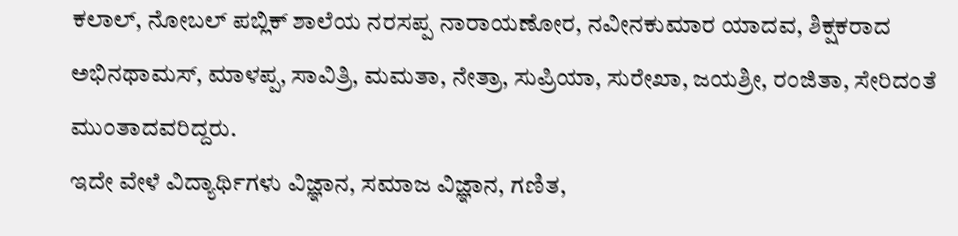ಕಲಾಲ್, ನೋಬಲ್ ಪಬ್ಲಿಕ್ ಶಾಲೆಯ ನರಸಪ್ಪ ನಾರಾಯಣೋರ, ನವೀನಕುಮಾರ ಯಾದವ, ಶಿಕ್ಷಕರಾದ ಅಭಿನಥಾಮಸ್, ಮಾಳಪ್ಪ, ಸಾವಿತ್ರಿ, ಮಮತಾ, ನೇತ್ರಾ, ಸುಪ್ರಿಯಾ, ಸುರೇಖಾ, ಜಯಶ್ರೀ, ರಂಜಿತಾ, ಸೇರಿದಂತೆ ಮುಂತಾದವರಿದ್ದರು.
ಇದೇ ವೇಳೆ ವಿದ್ಯಾರ್ಥಿಗಳು ವಿಜ್ಞಾನ, ಸಮಾಜ ವಿಜ್ಞಾನ, ಗಣಿತ,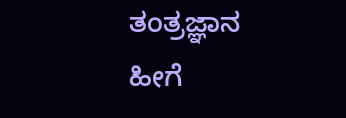ತಂತ್ರಜ್ಞಾನ ಹೀಗೆ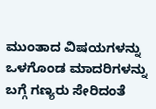ಮುಂತಾದ ವಿಷಯಗಳನ್ನು ಒಳಗೊಂಡ ಮಾದರಿಗಳನ್ನು ಬಗ್ಗೆ ಗಣ್ಯರು ಸೇರಿದಂತೆ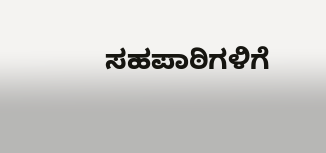ಸಹಪಾಠಿಗಳಿಗೆ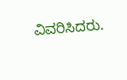ವಿವರಿಸಿದರು.